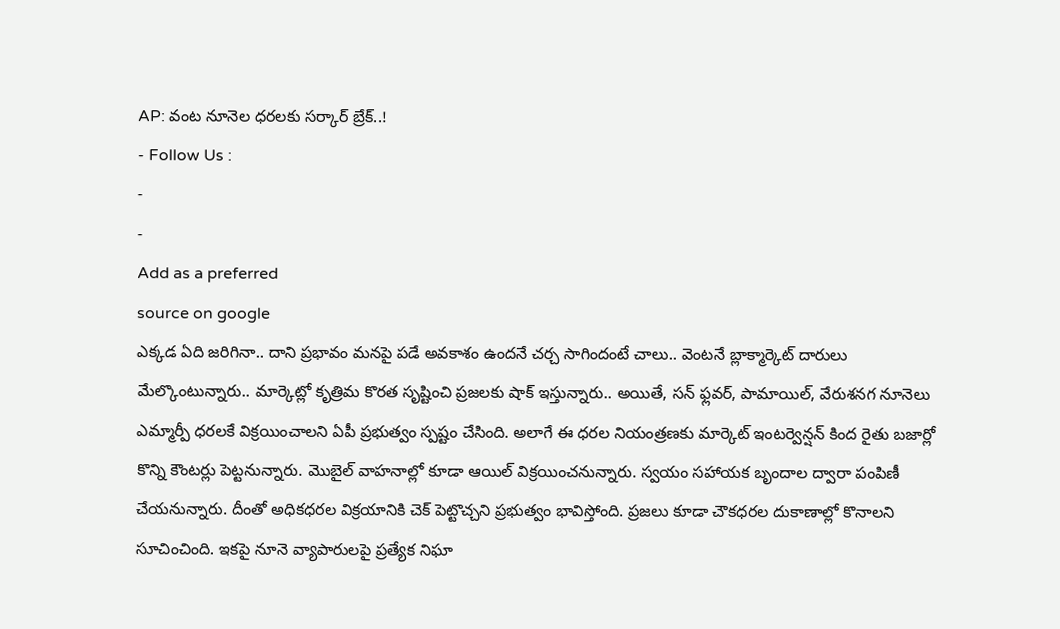AP: వంట నూనెల ధరలకు సర్కార్ బ్రేక్..!
- Follow Us :
-
-
Add as a preferred
source on google
ఎక్కడ ఏది జరిగినా.. దాని ప్రభావం మనపై పడే అవకాశం ఉందనే చర్చ సాగిందంటే చాలు.. వెంటనే బ్లాక్మార్కెట్ దారులు మేల్కొంటున్నారు.. మార్కెట్లో కృత్రిమ కొరత సృష్టించి ప్రజలకు షాక్ ఇస్తున్నారు.. అయితే, సన్ ఫ్లవర్, పామాయిల్, వేరుశనగ నూనెలు ఎమ్మార్పీ ధరలకే విక్రయించాలని ఏపీ ప్రభుత్వం స్పష్టం చేసింది. అలాగే ఈ ధరల నియంత్రణకు మార్కెట్ ఇంటర్వెన్షన్ కింద రైతు బజార్లో కొన్ని కౌంటర్లు పెట్టనున్నారు. మొబైల్ వాహనాల్లో కూడా ఆయిల్ విక్రయించనున్నారు. స్వయం సహాయక బృందాల ద్వారా పంపిణీ చేయనున్నారు. దీంతో అధికధరల విక్రయానికి చెక్ పెట్టొచ్చని ప్రభుత్వం భావిస్తోంది. ప్రజలు కూడా చౌకధరల దుకాణాల్లో కొనాలని సూచించింది. ఇకపై నూనె వ్యాపారులపై ప్రత్యేక నిఘా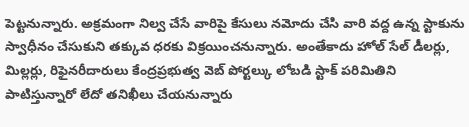పెట్టనున్నారు. అక్రమంగా నిల్వ చేసే వారిపై కేసులు నమోదు చేసి వారి వద్ద ఉన్న స్టాకును స్వాధీనం చేసుకుని తక్కువ ధరకు విక్రయించనున్నారు. అంతేకాదు హోల్ సేల్ డీలర్లు, మిల్లర్లు, రిఫైనరీదారులు కేంద్రప్రభుత్వ వెబ్ పోర్టల్కు లోబడి స్టాక్ పరిమితిని పాటిస్తున్నారో లేదో తనిఖీలు చేయనున్నారు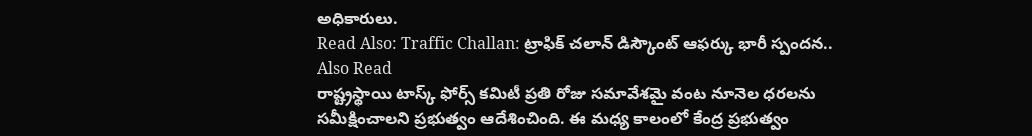అధికారులు.
Read Also: Traffic Challan: ట్రాఫిక్ చలాన్ డిస్కౌంట్ ఆఫర్కు భారీ స్పందన..
Also Read
రాష్ట్రస్థాయి టాస్క్ ఫోర్స్ కమిటీ ప్రతి రోజు సమావేశమై వంట నూనెల ధరలను సమీక్షించాలని ప్రభుత్వం ఆదేశించింది. ఈ మధ్య కాలంలో కేంద్ర ప్రభుత్వం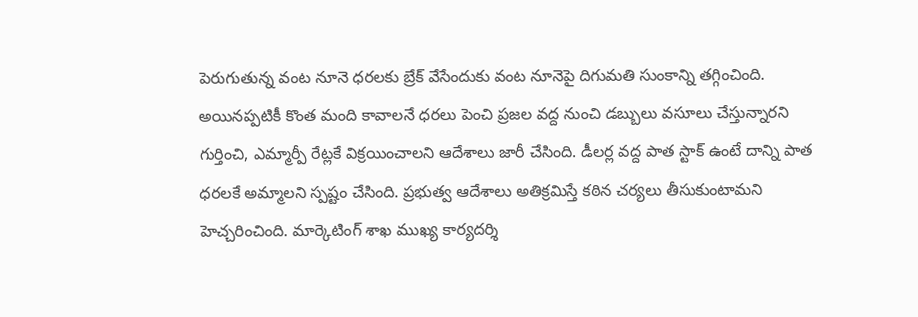పెరుగుతున్న వంట నూనె ధరలకు బ్రేక్ వేసేందుకు వంట నూనెపై దిగుమతి సుంకాన్ని తగ్గించింది. అయినప్పటికీ కొంత మంది కావాలనే ధరలు పెంచి ప్రజల వద్ద నుంచి డబ్బులు వసూలు చేస్తున్నారని గుర్తించి, ఎమ్మార్పీ రేట్లకే విక్రయించాలని ఆదేశాలు జారీ చేసింది. డీలర్ల వద్ద పాత స్టాక్ ఉంటే దాన్ని పాత ధరలకే అమ్మాలని స్పష్టం చేసింది. ప్రభుత్వ ఆదేశాలు అతిక్రమిస్తే కఠిన చర్యలు తీసుకుంటామని హెచ్చరించింది. మార్కెటింగ్ శాఖ ముఖ్య కార్యదర్శి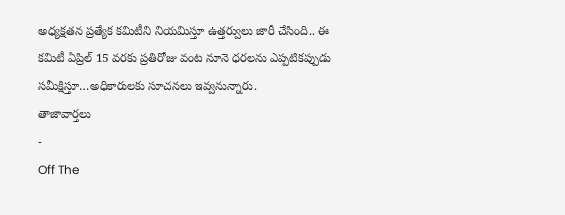అధ్యక్షతన ప్రత్యేక కమిటీని నియమిస్తూ ఉత్తర్వులు జారీ చేసింది.. ఈ కమిటీ ఏప్రిల్ 15 వరకు ప్రతిరోజు వంట నూనె ధరలను ఎప్పటికప్పుడు సమీక్షిస్తూ…అధికారులకు సూచనలు ఇవ్వనున్నారు.
తాజావార్తలు
-
Off The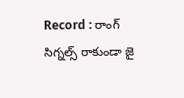Record : రాంగ్ సిగ్నల్స్ రాకుండా జై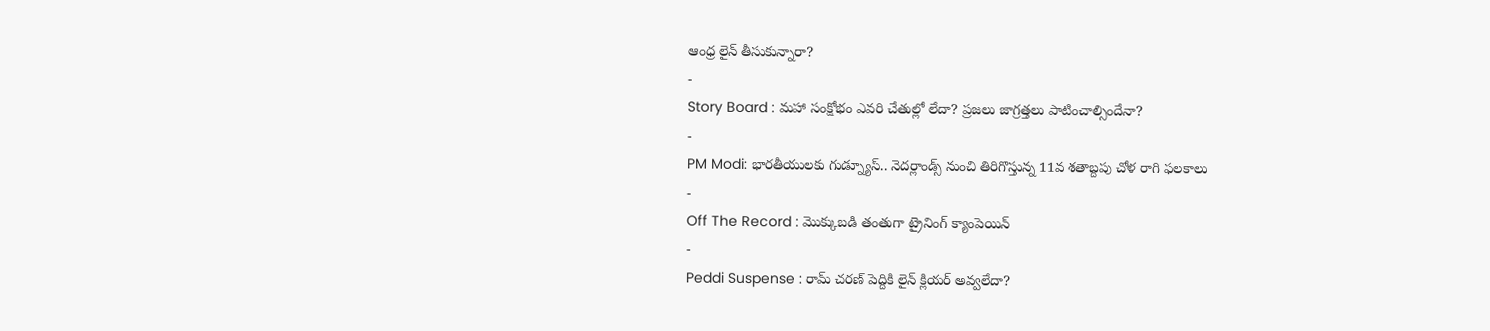ఆంధ్ర లైన్ తీసుకున్నారా?
-
Story Board : మహా సంక్షోభం ఎవరి చేతుల్లో లేదా? ప్రజలు జాగ్రత్తలు పాటించాల్సిందేనా?
-
PM Modi: భారతీయులకు గుడ్న్యూస్.. నెదర్లాండ్స్ నుంచి తిరిగొస్తున్న 11వ శతాబ్దపు చోళ రాగి ఫలకాలు
-
Off The Record : మొక్కుబడి తంతుగా ట్రైనింగ్ క్యాంపెయిన్
-
Peddi Suspense : రామ్ చరణ్ పెద్దికి లైన్ క్లియర్ అవ్వలేదా?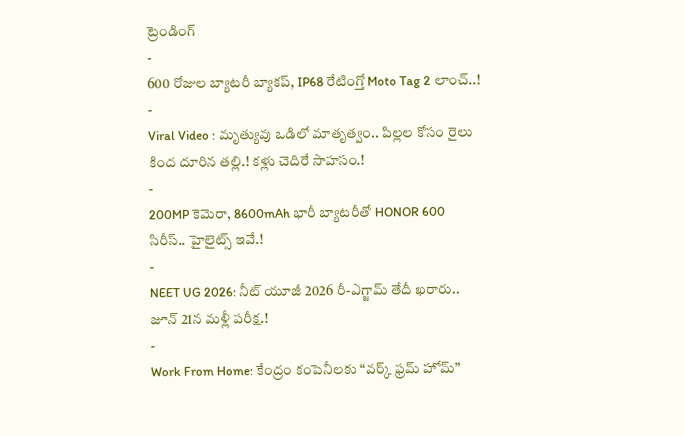ట్రెండింగ్
-
600 రోజుల బ్యాటరీ బ్యాకప్, IP68 రేటింగ్తో Moto Tag 2 లాంచ్..!
-
Viral Video : మృత్యువు ఒడిలో మాతృత్వం.. పిల్లల కోసం రైలు కింద దూరిన తల్లి.! కళ్లు చెదిరే సాహసం.!
-
200MP కెమెరా, 8600mAh భారీ బ్యాటరీతో HONOR 600 సిరీస్.. హైలైట్స్ ఇవే.!
-
NEET UG 2026: నీట్ యూజీ 2026 రీ-ఎగ్జామ్ తేదీ ఖరారు.. జూన్ 21న మళ్లీ పరీక్ష.!
-
Work From Home: కేంద్రం కంపెనీలకు “వర్క్ ఫ్రమ్ హోమ్”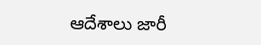ఆదేశాలు జారీ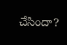చేసిందా?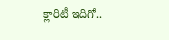క్లారిటీ ఇదిగో..